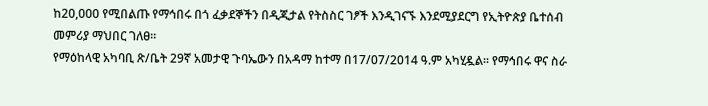ከ20,000 የሚበልጡ የማኅበሩ በጎ ፈቃደኞችን በዲጂታል የትስስር ገፆች እንዲገናኙ እንደሚያደርግ የኢትዮጵያ ቤተሰብ መምሪያ ማህበር ገለፀ፡፡
የማዕከላዊ አካባቢ ጽ/ቤት 29ኛ አመታዊ ጉባኤውን በአዳማ ከተማ በ17/07/2014 ዓ.ም አካሂዷል፡፡ የማኅበሩ ዋና ስራ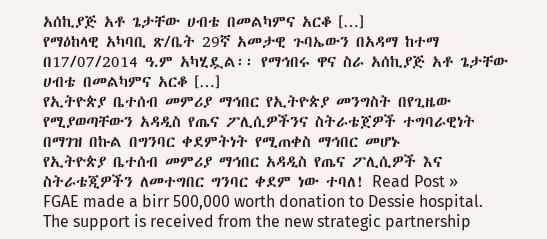አሰኪያጅ አቶ ጌታቸው ሀብቴ በመልካምና አርቆ […]
የማዕከላዊ አካባቢ ጽ/ቤት 29ኛ አመታዊ ጉባኤውን በአዳማ ከተማ በ17/07/2014 ዓ.ም አካሂዷል፡፡ የማኅበሩ ዋና ስራ አሰኪያጅ አቶ ጌታቸው ሀብቴ በመልካምና አርቆ […]
የኢትዮጵያ ቤተሰብ መምሪያ ማኅበር የኢትዮጵያ መንግስት በየጊዜው የሚያወጣቸውን አዳዲስ የጤና ፖሊሲዎችንና ስትራቴጀዎች ተግባራዊነት በማገዝ በኩል በግንባር ቀደምትነት የሚጠቀስ ማኅበር መሆኑ
የኢትዮጵያ ቤተሰብ መምሪያ ማኅበር አዳዲስ የጤና ፖሊሲዎች እና ስትራቴጂዎችን ለመተግበር ግንባር ቀደም ነው ተባለ! Read Post »
FGAE made a birr 500,000 worth donation to Dessie hospital. The support is received from the new strategic partnership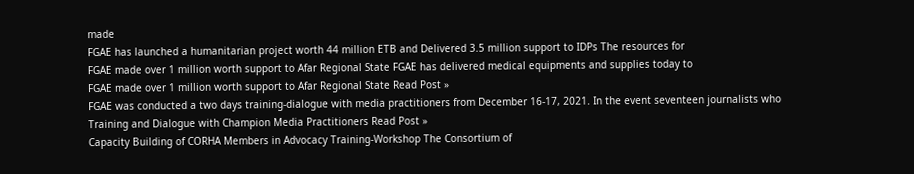made
FGAE has launched a humanitarian project worth 44 million ETB and Delivered 3.5 million support to IDPs The resources for
FGAE made over 1 million worth support to Afar Regional State FGAE has delivered medical equipments and supplies today to
FGAE made over 1 million worth support to Afar Regional State Read Post »
FGAE was conducted a two days training-dialogue with media practitioners from December 16-17, 2021. In the event seventeen journalists who
Training and Dialogue with Champion Media Practitioners Read Post »
Capacity Building of CORHA Members in Advocacy Training-Workshop The Consortium of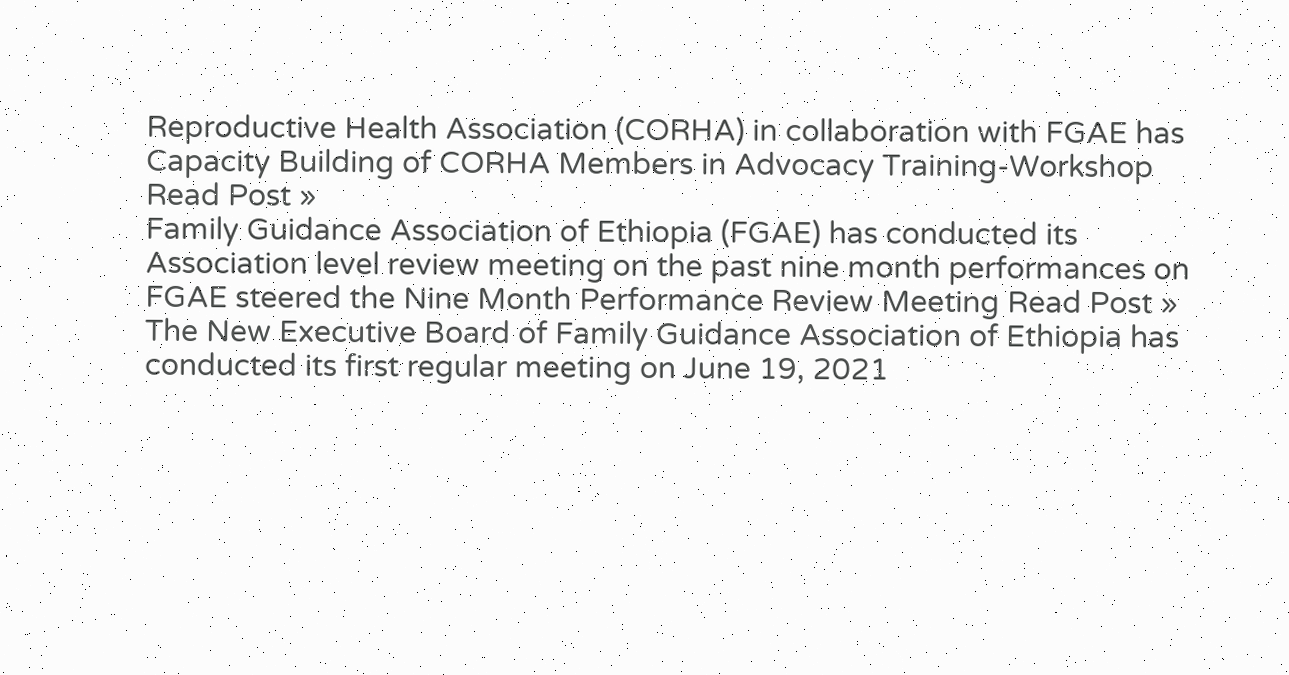Reproductive Health Association (CORHA) in collaboration with FGAE has
Capacity Building of CORHA Members in Advocacy Training-Workshop Read Post »
Family Guidance Association of Ethiopia (FGAE) has conducted its Association level review meeting on the past nine month performances on
FGAE steered the Nine Month Performance Review Meeting Read Post »
The New Executive Board of Family Guidance Association of Ethiopia has conducted its first regular meeting on June 19, 2021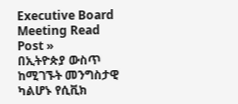Executive Board Meeting Read Post »
በኢትዮጵያ ውስጥ ከሚገኙት መንግስታዊ ካልሆኑ የሲቪክ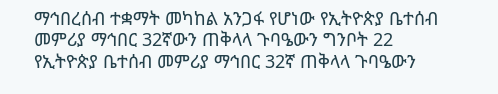ማኅበረሰብ ተቋማት መካከል አንጋፋ የሆነው የኢትዮጵያ ቤተሰብ መምሪያ ማኅበር 32ኛውን ጠቅላላ ጉባዔውን ግንቦት 22
የኢትዮጵያ ቤተሰብ መምሪያ ማኅበር 32ኛ ጠቅላላ ጉባዔውን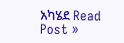አካሄደ Read Post »